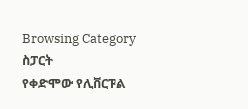Browsing Category
ስፓርት
የቀድሞው የሊቨርፑል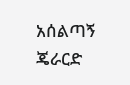አሰልጣኝ ጄራርድ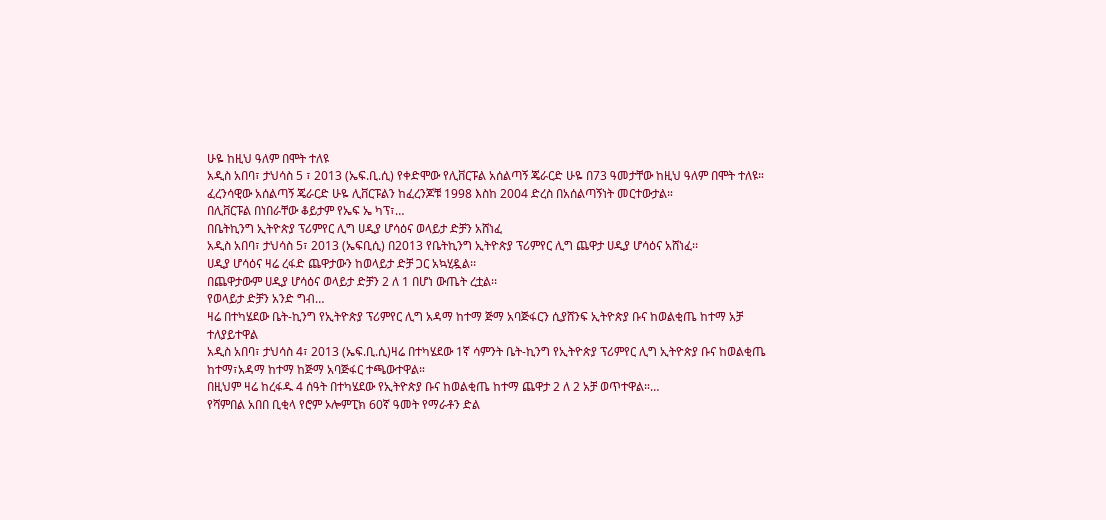ሁዬ ከዚህ ዓለም በሞት ተለዩ
አዲስ አበባ፣ ታህሳስ 5 ፣ 2013 (ኤፍ.ቢ.ሲ) የቀድሞው የሊቨርፑል አሰልጣኝ ጄራርድ ሁዬ በ73 ዓመታቸው ከዚህ ዓለም በሞት ተለዩ።
ፈረንሳዊው አሰልጣኝ ጄራርድ ሁዬ ሊቨርፑልን ከፈረንጆቹ 1998 እስከ 2004 ድረስ በአሰልጣኝነት መርተውታል።
በሊቨርፑል በነበራቸው ቆይታም የኤፍ ኤ ካፕ፣…
በቤትኪንግ ኢትዮጵያ ፕሪምየር ሊግ ሀዲያ ሆሳዕና ወላይታ ድቻን አሸነፈ
አዲስ አበባ፣ ታህሳስ 5፣ 2013 (ኤፍቢሲ) በ2013 የቤትኪንግ ኢትዮጵያ ፕሪምየር ሊግ ጨዋታ ሀዲያ ሆሳዕና አሸነፈ፡፡
ሀዲያ ሆሳዕና ዛሬ ረፋድ ጨዋታውን ከወላይታ ድቻ ጋር አኳሂዷል፡፡
በጨዋታውም ሀዲያ ሆሳዕና ወላይታ ድቻን 2 ለ 1 በሆነ ውጤት ረቷል፡፡
የወላይታ ድቻን አንድ ግብ…
ዛሬ በተካሄደው ቤት-ኪንግ የኢትዮጵያ ፕሪምየር ሊግ አዳማ ከተማ ጅማ አባጅፋርን ሲያሸንፍ ኢትዮጵያ ቡና ከወልቂጤ ከተማ አቻ ተለያይተዋል
አዲስ አበባ፣ ታህሳስ 4፣ 2013 (ኤፍ.ቢ.ሲ)ዛሬ በተካሄደው 1ኛ ሳምንት ቤት-ኪንግ የኢትዮጵያ ፕሪምየር ሊግ ኢትዮጵያ ቡና ከወልቂጤ ከተማ፣አዳማ ከተማ ከጅማ አባጅፋር ተጫውተዋል።
በዚህም ዛሬ ከረፋዱ 4 ሰዓት በተካሄደው የኢትዮጵያ ቡና ከወልቂጤ ከተማ ጨዋታ 2 ለ 2 አቻ ወጥተዋል።…
የሻምበል አበበ ቢቂላ የሮም ኦሎምፒክ 60ኛ ዓመት የማራቶን ድል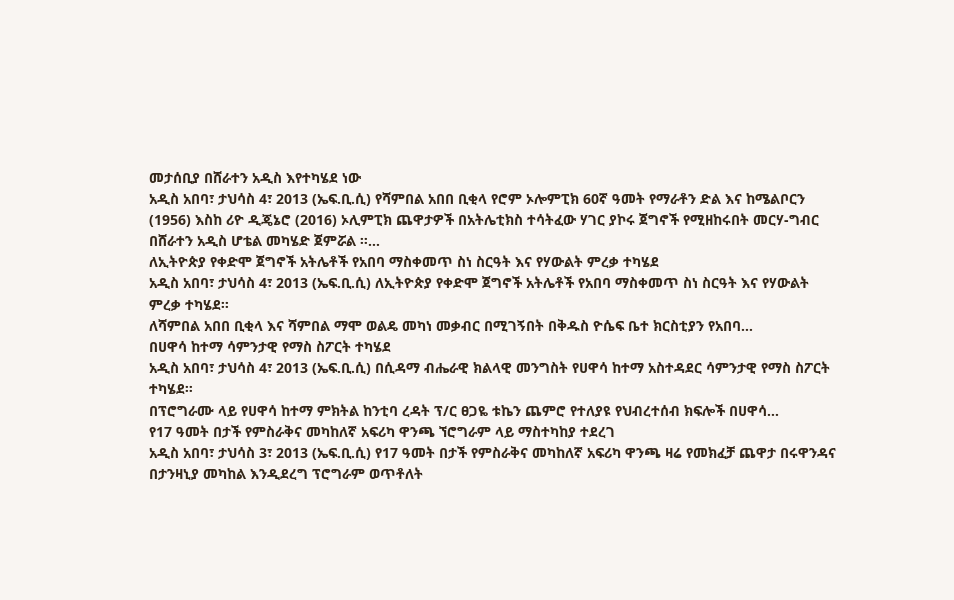መታሰቢያ በሸራተን አዲስ እየተካሄደ ነው
አዲስ አበባ፣ ታህሳስ 4፣ 2013 (ኤፍ.ቢ.ሲ) የሻምበል አበበ ቢቂላ የሮም ኦሎምፒክ 60ኛ ዓመት የማራቶን ድል እና ከሜልቦርን (1956) እስከ ሪዮ ዲጄኔሮ (2016) ኦሊምፒክ ጨዋታዎች በአትሌቲክስ ተሳትፈው ሃገር ያኮሩ ጀግኖች የሚዘከሩበት መርሃ-ግብር በሸራተን አዲስ ሆቴል መካሄድ ጀምሯል ።…
ለኢትዮጵያ የቀድሞ ጀግኖች አትሌቶች የአበባ ማስቀመጥ ስነ ስርዓት እና የሃውልት ምረቃ ተካሄደ
አዲስ አበባ፣ ታህሳስ 4፣ 2013 (ኤፍ.ቢ.ሲ) ለኢትዮጵያ የቀድሞ ጀግኖች አትሌቶች የአበባ ማስቀመጥ ስነ ስርዓት እና የሃውልት ምረቃ ተካሄደ፡፡
ለሻምበል አበበ ቢቂላ እና ሻምበል ማሞ ወልዴ መካነ መቃብር በሚገኝበት በቅዱስ ዮሴፍ ቤተ ክርስቲያን የአበባ…
በሀዋሳ ከተማ ሳምንታዊ የማስ ስፖርት ተካሄደ
አዲስ አበባ፣ ታህሳስ 4፣ 2013 (ኤፍ.ቢ.ሲ) በሲዳማ ብሔራዊ ክልላዊ መንግስት የሀዋሳ ከተማ አስተዳደር ሳምንታዊ የማስ ስፖርት ተካሄደ።
በፕሮግራሙ ላይ የሀዋሳ ከተማ ምክትል ከንቲባ ረዳት ፕ/ር ፀጋዬ ቱኬን ጨምሮ የተለያዩ የህብረተሰብ ክፍሎች በሀዋሳ…
የ17 ዓመት በታች የምስራቅና መካከለኛ አፍሪካ ዋንጫ ኘሮግራም ላይ ማስተካከያ ተደረገ
አዲስ አበባ፣ ታህሳስ 3፣ 2013 (ኤፍ.ቢ.ሲ) የ17 ዓመት በታች የምስራቅና መካከለኛ አፍሪካ ዋንጫ ዛሬ የመክፈቻ ጨዋታ በሩዋንዳና በታንዛኒያ መካከል እንዲደረግ ፕሮግራም ወጥቶለት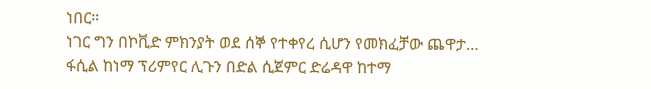ነበር።
ነገር ግን በኮቪድ ምክንያት ወደ ሰኞ የተቀየረ ሲሆን የመክፈቻው ጨዋታ…
ፋሲል ከነማ ፕሪምየር ሊጉን በድል ሲጀምር ድሬዳዋ ከተማ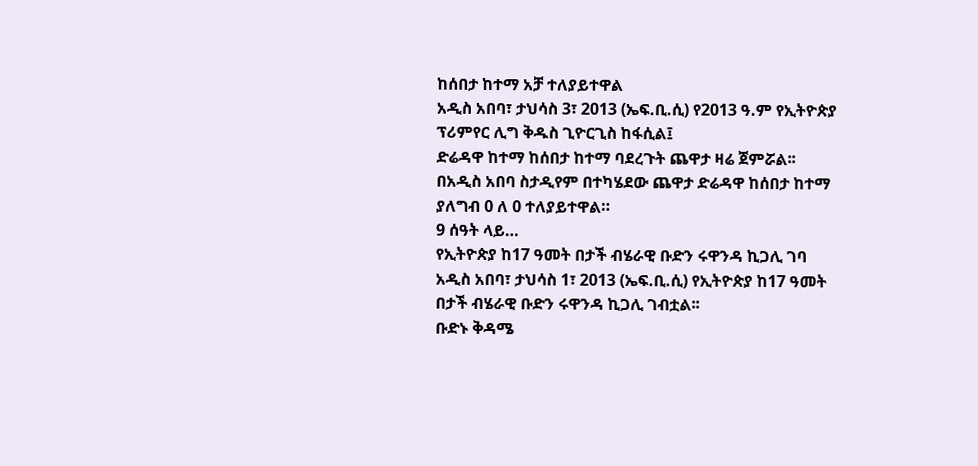ከሰበታ ከተማ አቻ ተለያይተዋል
አዲስ አበባ፣ ታህሳስ 3፣ 2013 (ኤፍ.ቢ.ሲ) የ2013 ዓ.ም የኢትዮጵያ ፕሪምየር ሊግ ቅዱስ ጊዮርጊስ ከፋሲል፤
ድሬዳዋ ከተማ ከሰበታ ከተማ ባደረጉት ጨዋታ ዛሬ ጀምሯል፡፡
በአዲስ አበባ ስታዲየም በተካሄደው ጨዋታ ድሬዳዋ ከሰበታ ከተማ ያለግብ 0 ለ 0 ተለያይተዋል።
9 ሰዓት ላይ…
የኢትዮጵያ ከ17 ዓመት በታች ብሄራዊ ቡድን ሩዋንዳ ኪጋሊ ገባ
አዲስ አበባ፣ ታህሳስ 1፣ 2013 (ኤፍ.ቢ.ሲ) የኢትዮጵያ ከ17 ዓመት በታች ብሄራዊ ቡድን ሩዋንዳ ኪጋሊ ገብቷል፡፡
ቡድኑ ቅዳሜ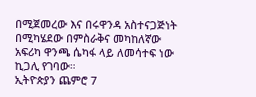በሚጀመረው እና በሩዋንዳ አስተናጋጅነት በሚካሄደው በምስራቅና መካከለኛው አፍሪካ ዋንጫ ሴካፋ ላይ ለመሳተፍ ነው ኪጋሊ የገባው።
ኢትዮጵያን ጨምሮ 7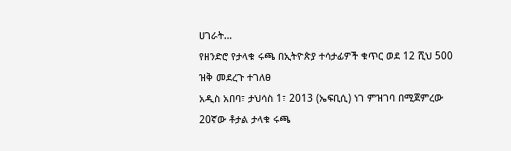ሀገራት…
የዘንድሮ የታላቁ ሩጫ በኢትዮጵያ ተሳታፊዎች ቁጥር ወደ 12 ሺህ 500 ዝቅ መደረጉ ተገለፀ
አዲስ አበባ፣ ታህሳስ 1፣ 2013 (ኤፍቢሲ) ነገ ምዝገባ በሚጀምረው 20ኛው ቶታል ታላቁ ሩጫ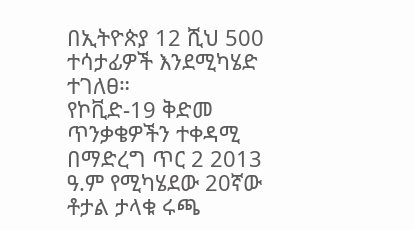በኢትዮጵያ 12 ሺህ 500 ተሳታፊዎች እንደሚካሄድ ተገለፀ።
የኮቪድ-19 ቅድመ ጥንቃቄዎችን ተቀዳሚ በማድረግ ጥር 2 2013 ዓ.ም የሚካሄደው 20ኛው ቶታል ታላቁ ሩጫ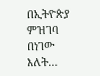በኢትዮጵያ ምዝገባ በነገው እለት…